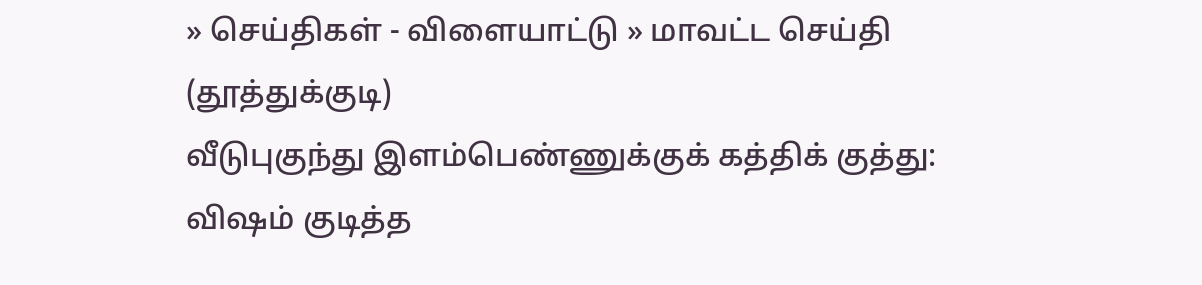» செய்திகள் - விளையாட்டு » மாவட்ட செய்தி (தூத்துக்குடி)
வீடுபுகுந்து இளம்பெண்ணுக்குக் கத்திக் குத்து: விஷம் குடித்த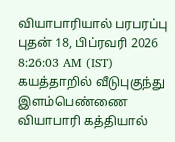வியாபாரியால் பரபரப்பு
புதன் 18, பிப்ரவரி 2026 8:26:03 AM (IST)
கயத்தாறில் வீடுபுகுந்து இளம்பெண்ணை வியாபாரி கத்தியால்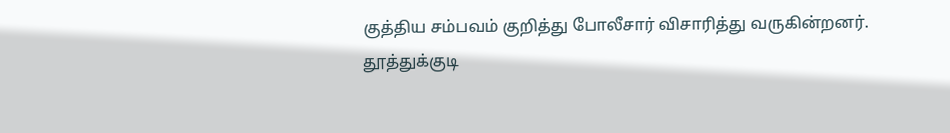குத்திய சம்பவம் குறித்து போலீசார் விசாரித்து வருகின்றனர்.
தூத்துக்குடி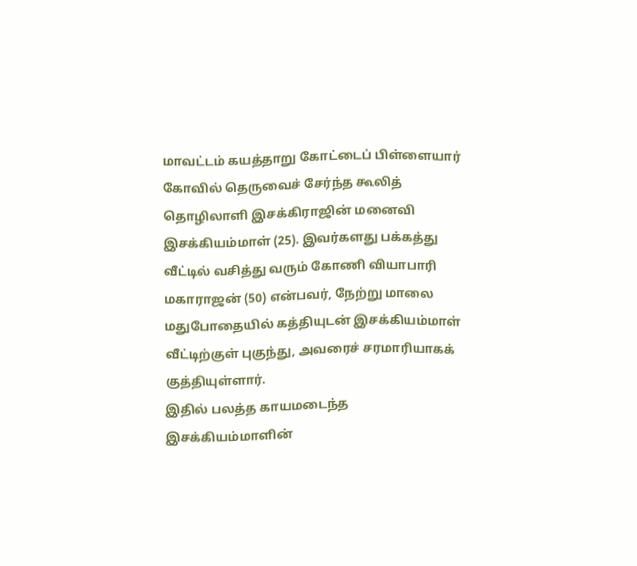மாவட்டம் கயத்தாறு கோட்டைப் பிள்ளையார் கோவில் தெருவைச் சேர்ந்த கூலித் தொழிலாளி இசக்கிராஜின் மனைவி இசக்கியம்மாள் (25). இவர்களது பக்கத்து வீட்டில் வசித்து வரும் கோணி வியாபாரி மகாராஜன் (50) என்பவர், நேற்று மாலை மதுபோதையில் கத்தியுடன் இசக்கியம்மாள் வீட்டிற்குள் புகுந்து, அவரைச் சரமாரியாகக் குத்தியுள்ளார்.
இதில் பலத்த காயமடைந்த இசக்கியம்மாளின்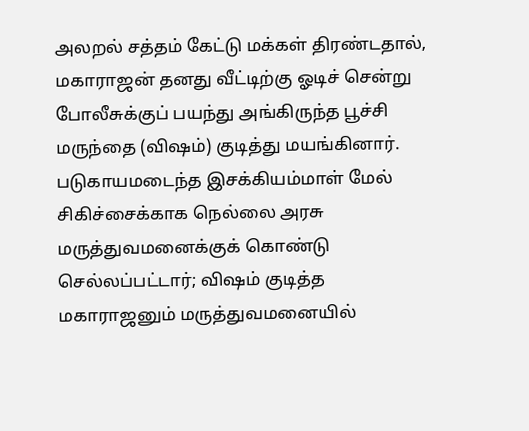அலறல் சத்தம் கேட்டு மக்கள் திரண்டதால், மகாராஜன் தனது வீட்டிற்கு ஓடிச் சென்று போலீசுக்குப் பயந்து அங்கிருந்த பூச்சி மருந்தை (விஷம்) குடித்து மயங்கினார். படுகாயமடைந்த இசக்கியம்மாள் மேல் சிகிச்சைக்காக நெல்லை அரசு மருத்துவமனைக்குக் கொண்டு செல்லப்பட்டார்; விஷம் குடித்த மகாராஜனும் மருத்துவமனையில்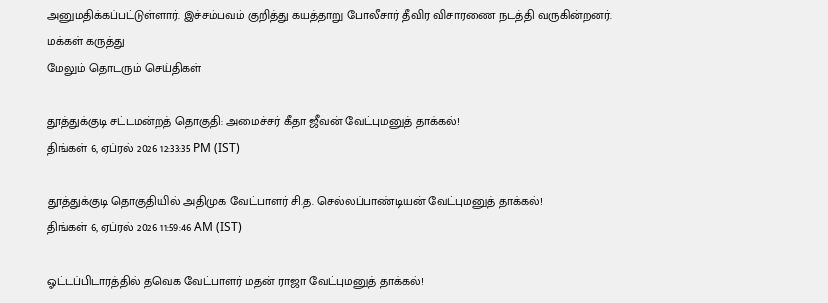அனுமதிக்கப்பட்டுள்ளார். இச்சம்பவம் குறித்து கயத்தாறு போலீசார் தீவிர விசாரணை நடத்தி வருகின்றனர்.
மக்கள் கருத்து
மேலும் தொடரும் செய்திகள்

தூத்துக்குடி சட்டமன்றத் தொகுதி: அமைச்சர் கீதா ஜீவன் வேட்புமனுத் தாக்கல்!
திங்கள் 6, ஏப்ரல் 2026 12:33:35 PM (IST)

தூத்துக்குடி தொகுதியில் அதிமுக வேட்பாளர் சி.த. செல்லப்பாண்டியன் வேட்புமனுத் தாக்கல்!
திங்கள் 6, ஏப்ரல் 2026 11:59:46 AM (IST)

ஓட்டப்பிடாரத்தில் தவெக வேட்பாளர் மதன் ராஜா வேட்புமனுத் தாக்கல்!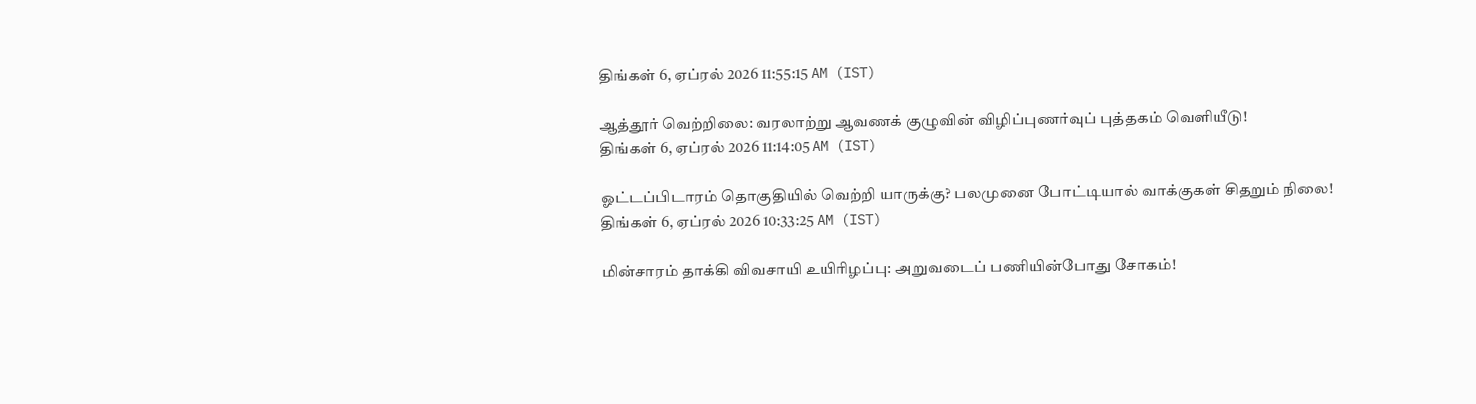திங்கள் 6, ஏப்ரல் 2026 11:55:15 AM (IST)

ஆத்தூர் வெற்றிலை: வரலாற்று ஆவணக் குழுவின் விழிப்புணர்வுப் புத்தகம் வெளியீடு!
திங்கள் 6, ஏப்ரல் 2026 11:14:05 AM (IST)

ஓட்டப்பிடாரம் தொகுதியில் வெற்றி யாருக்கு? பலமுனை போட்டியால் வாக்குகள் சிதறும் நிலை!
திங்கள் 6, ஏப்ரல் 2026 10:33:25 AM (IST)

மின்சாரம் தாக்கி விவசாயி உயிரிழப்பு: அறுவடைப் பணியின்போது சோகம்!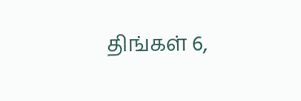திங்கள் 6,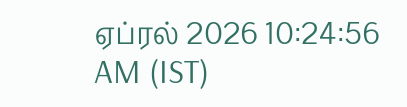ஏப்ரல் 2026 10:24:56 AM (IST)